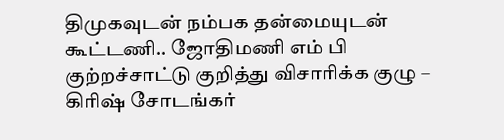திமுகவுடன் நம்பக தன்மையுடன் கூட்டணி.. ஜோதிமணி எம் பி குற்றச்சாட்டு குறித்து விசாரிக்க குழு – கிரிஷ் சோடங்கர்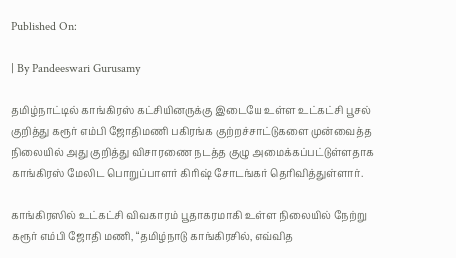Published On:

| By Pandeeswari Gurusamy

தமிழ்நாட்டில் காங்கிரஸ் கட்சியினருக்கு இடையே உள்ள உட்கட்சி பூசல் குறித்து கரூர் எம்பி ஜோதிமணி பகிரங்க குற்றச்சாட்டுகளை முன்வைத்த நிலையில் அது குறித்து விசாரணை நடத்த குழு அமைக்கப்பட்டுள்ளதாக காங்கிரஸ் மேலிட பொறுப்பாளர் கிரிஷ் சோடங்கர் தெரிவித்துள்ளார்.

காங்கிரஸில் உட்கட்சி விவகாரம் பூதாகரமாகி உள்ள நிலையில் நேற்று கரூர் எம்பி ஜோதி மணி, “தமிழ்நாடு காங்கிரசில், எவ்வித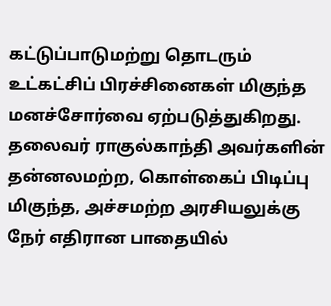கட்டுப்பாடுமற்று தொடரும் உட்கட்சிப் பிரச்சினைகள் மிகுந்த மனச்சோர்வை ஏற்படுத்துகிறது. தலைவர் ராகுல்காந்தி அவர்களின் தன்னலமற்ற, கொள்கைப் பிடிப்பு மிகுந்த, அச்சமற்ற அரசியலுக்கு நேர் எதிரான பாதையில்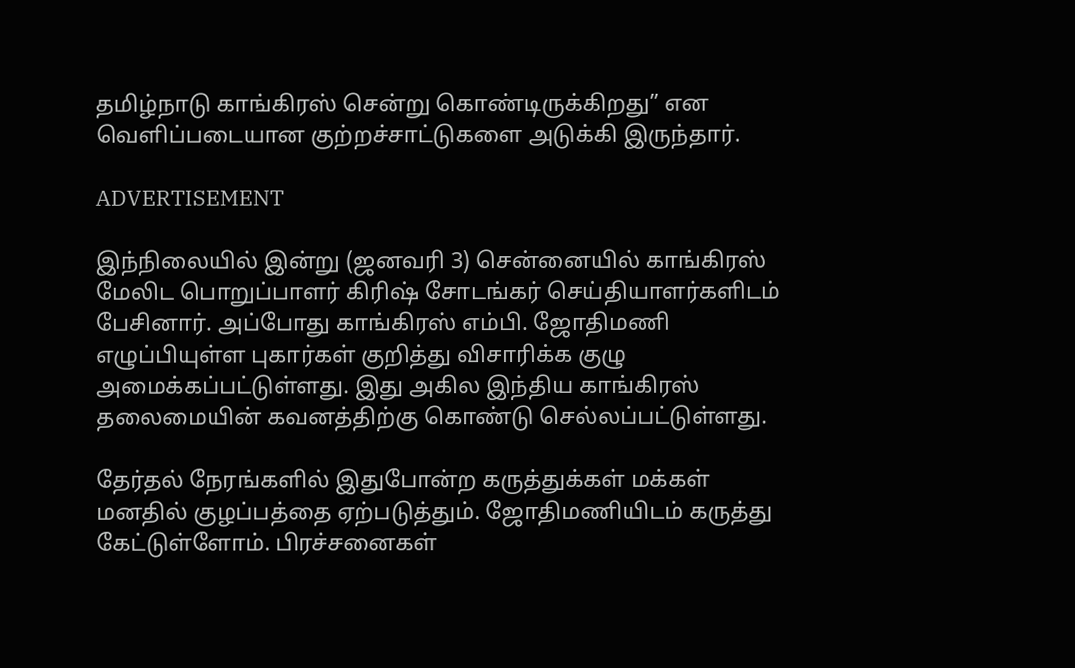தமிழ்நாடு காங்கிரஸ் சென்று கொண்டிருக்கிறது” என வெளிப்படையான குற்றச்சாட்டுகளை அடுக்கி இருந்தார்.

ADVERTISEMENT

இந்நிலையில் இன்று (ஜனவரி 3) சென்னையில் காங்கிரஸ் மேலிட பொறுப்பாளர் கிரிஷ் சோடங்கர் செய்தியாளர்களிடம் பேசினார். அப்போது காங்கிரஸ் எம்பி. ஜோதிமணி எழுப்பியுள்ள புகார்கள் குறித்து விசாரிக்க குழு அமைக்கப்பட்டுள்ளது. இது அகில இந்திய காங்கிரஸ் தலைமையின் கவனத்திற்கு கொண்டு செல்லப்பட்டுள்ளது.

தேர்தல் நேரங்களில் இதுபோன்ற கருத்துக்கள் மக்கள் மனதில் குழப்பத்தை ஏற்படுத்தும். ஜோதிமணியிடம் கருத்து கேட்டுள்ளோம். பிரச்சனைகள்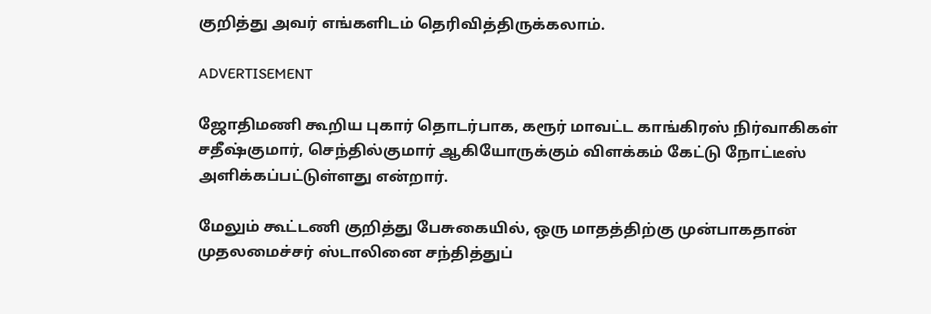குறித்து அவர் எங்களிடம் தெரிவித்திருக்கலாம்.

ADVERTISEMENT

ஜோதிமணி கூறிய புகார் தொடர்பாக, கரூர் மாவட்ட காங்கிரஸ் நிர்வாகிகள் சதீஷ்குமார், செந்தில்குமார் ஆகியோருக்கும் விளக்கம் கேட்டு நோட்டீஸ் அளிக்கப்பட்டுள்ளது என்றார்.

மேலும் கூட்டணி குறித்து பேசுகையில், ஒரு மாதத்திற்கு முன்பாகதான் முதலமைச்சர் ஸ்டாலினை சந்தித்துப்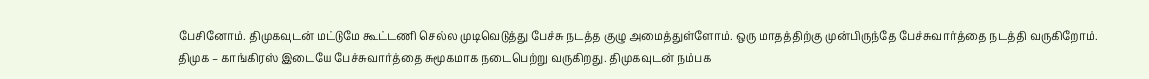பேசினோம். திமுகவுடன் மட்டுமே கூட்டணி செல்ல முடிவெடுத்து பேச்சு நடத்த குழு அமைத்துள்ளோம். ஒரு மாதத்திற்கு முன்பிருந்தே பேச்சுவார்த்தை நடத்தி வருகிறோம். திமுக – காங்கிரஸ் இடையே பேச்சுவார்த்தை சுமூகமாக நடைபெற்று வருகிறது. திமுகவுடன் நம்பக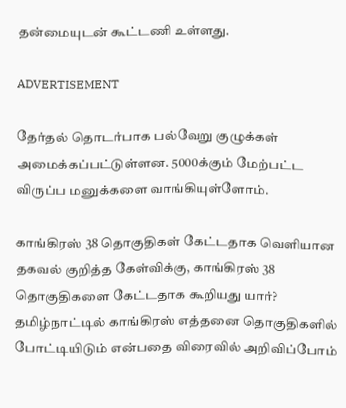தன்மையுடன் கூட்டணி உள்ளது.

ADVERTISEMENT

தேர்தல் தொடர்பாக பல்வேறு குழுக்கள் அமைக்கப்பட்டுள்ளன. 5000க்கும் மேற்பட்ட விருப்ப மனுக்களை வாங்கியுள்ளோம்.

காங்கிரஸ் 38 தொகுதிகள் கேட்டதாக வெளியான தகவல் குறித்த கேள்விக்கு, காங்கிரஸ் 38 தொகுதிகளை கேட்டதாக கூறியது யார்? தமிழ்நாட்டில் காங்கிரஸ் எத்தனை தொகுதிகளில் போட்டியிடும் என்பதை விரைவில் அறிவிப்போம்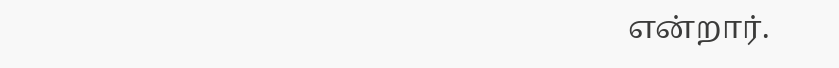என்றார்.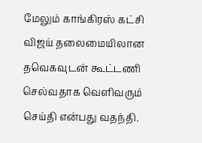மேலும் காங்கிரஸ் கட்சி விஜய் தலைமையிலான தவெகவுடன் கூட்டணி செல்வதாக வெளிவரும் செய்தி என்பது வதந்தி.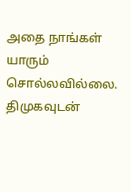அதை நாங்கள் யாரும் சொல்லவில்லை. திமுகவுடன்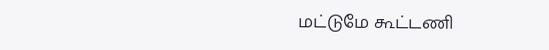மட்டுமே கூட்டணி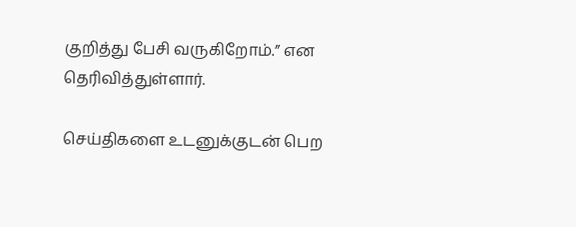குறித்து பேசி வருகிறோம்.” என தெரிவித்துள்ளார்.

செய்திகளை உடனுக்குடன் பெற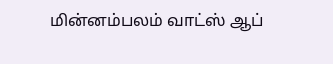மின்னம்பலம் வாட்ஸ் ஆப்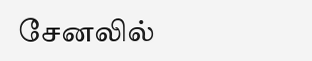சேனலில்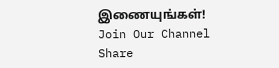இணையுங்கள்!
Join Our Channel
Share